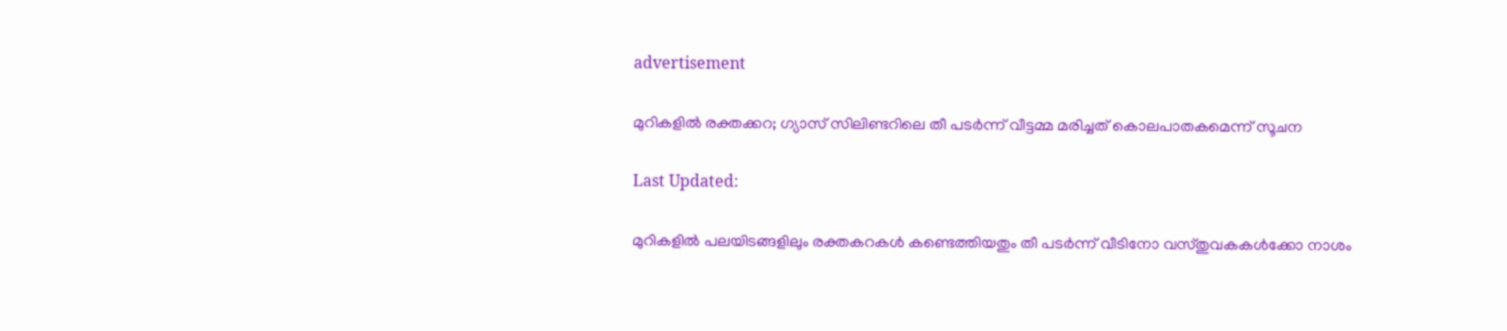advertisement

മുറികളിൽ രക്തക്കറ; ഗ്യാസ് സിലിണ്ടറിലെ തീ പടർന്ന് വീട്ടമ്മ മരിച്ചത് കൊലപാതകമെന്ന് സൂചന

Last Updated:

മുറികളിൽ പലയിടങ്ങളിലും രക്തകറകൾ കണ്ടെത്തിയതും തീ പടർന്ന് വീടിനോ വസ്തുവകകൾക്കോ നാശം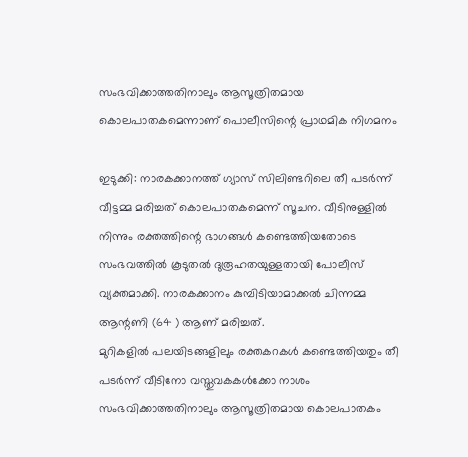സംഭവിക്കാത്തതിനാലും ആസൂത്രിതമായ കൊലപാതകമെന്നാണ് പൊലീസിന്റെ പ്രാഥമിക നിഗമനം

ഇടുക്കി: നാരകക്കാനത്ത് ഗ്യാസ് സിലിണ്ടറിലെ തീ പടർന്ന് വീട്ടമ്മ മരിച്ചത് കൊലപാതകമെന്ന് സൂചന. വീടിനുള്ളിൽ നിന്നും രക്തത്തിന്റെ ഭാഗങ്ങൾ കണ്ടെത്തിയതോടെ സംഭവത്തിൽ കൂടുതൽ ദുരൂഹതയുള്ളതായി പോലീസ് വ്യക്തമാക്കി. നാരകക്കാനം കുമ്പിടിയാമാക്കൽ ചിന്നമ്മ ആന്റണി (64 ) ആണ് മരിച്ചത്.
മുറികളിൽ പലയിടങ്ങളിലും രക്തകറകൾ കണ്ടെത്തിയതും തീ പടർന്ന് വീടിനോ വസ്തുവകകൾക്കോ നാശം സംഭവിക്കാത്തതിനാലും ആസൂത്രിതമായ കൊലപാതകം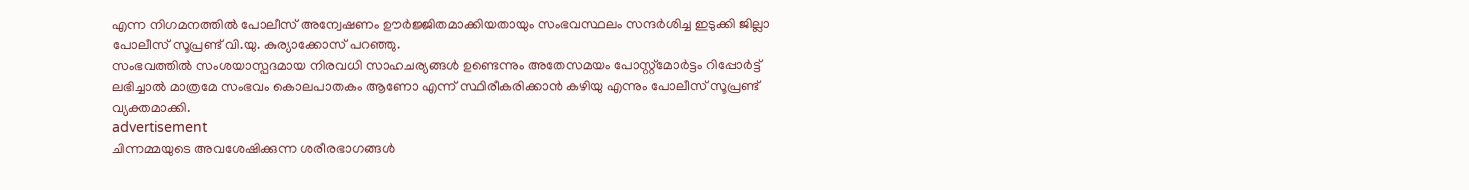എന്ന നിഗമനത്തിൽ പോലീസ് അന്വേഷണം ഊർജ്ജിതമാക്കിയതായും സംഭവസ്ഥലം സന്ദർശിച്ച ഇടുക്കി ജില്ലാ പോലീസ് സൂപ്രണ്ട് വി.യു. കുര്യാക്കോസ് പറഞ്ഞു.
സംഭവത്തിൽ സംശയാസ്പദമായ നിരവധി സാഹചര്യങ്ങൾ ഉണ്ടെന്നും അതേസമയം പോസ്റ്റ്മോർട്ടം റിപ്പോർട്ട് ലഭിച്ചാൽ മാത്രമേ സംഭവം കൊലപാതകം ആണോ എന്ന് സ്ഥിരീകരിക്കാൻ കഴിയു എന്നും പോലീസ് സൂപ്രണ്ട് വ്യക്തമാക്കി.
advertisement
ചിന്നമ്മയുടെ അവശേഷിക്കുന്ന ശരീരഭാഗങ്ങൾ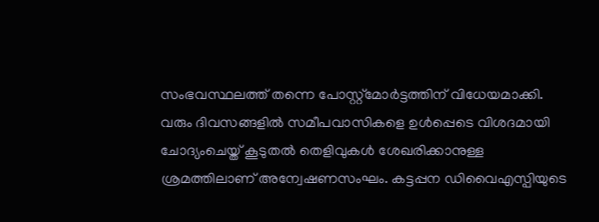സംഭവസ്ഥലത്ത് തന്നെ പോസ്റ്റ്മോർട്ടത്തിന് വിധേയമാക്കി. വരും ദിവസങ്ങളിൽ സമീപവാസികളെ ഉൾപ്പെടെ വിശദമായി ചോദ്യംചെയ്ത് കൂടുതൽ തെളിവുകൾ ശേഖരിക്കാനുള്ള ശ്രമത്തിലാണ് അന്വേഷണസംഘം. കട്ടപ്പന ഡിവൈഎസ്പിയുടെ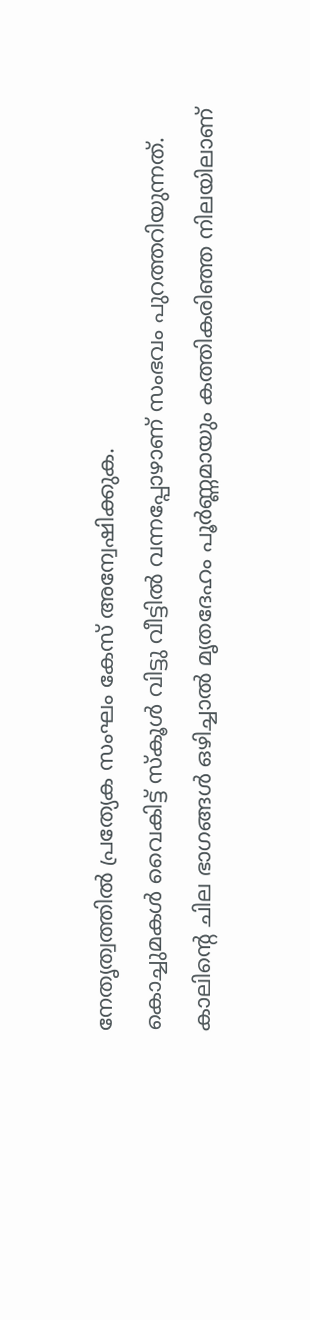നേതൃത്വത്തിൽ പ്രത്യേക സംഘം കേസ് അന്വേഷിക്കുക.
കൊച്ചുമകൾ വൈകിട്ട് സ്കൂൾ വിട്ടു വീട്ടിൽ വന്നപ്പോഴാണ് സംഭവം പുറത്തറിയുന്നത്. കാലിന്റെ ചില ഭാഗങ്ങൾ ഒഴിച്ചാൽ മൃതദേഹം പൂർണ്ണമായും കത്തികരിഞ്ഞ നിലയിലാണ്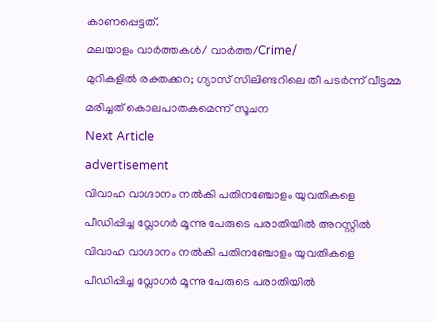കാണപ്പെട്ടത്.
മലയാളം വാർത്തകൾ/ വാർത്ത/Crime/
മുറികളിൽ രക്തക്കറ; ഗ്യാസ് സിലിണ്ടറിലെ തീ പടർന്ന് വീട്ടമ്മ മരിച്ചത് കൊലപാതകമെന്ന് സൂചന
Next Article
advertisement
വിവാഹ വാഗ്ദാനം നൽകി പതിനഞ്ചോളം യുവതികളെ പീഡിപ്പിച്ച വ്ലോഗർ മൂന്നു പേരുടെ പരാതിയിൽ അറസ്റ്റിൽ
വിവാഹ വാഗ്ദാനം നൽകി പതിനഞ്ചോളം യുവതികളെ പീഡിപ്പിച്ച വ്ലോഗർ മൂന്നു പേരുടെ പരാതിയിൽ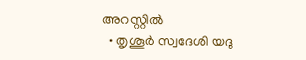അറസ്റ്റിൽ
  • തൃശൂർ സ്വദേശി യദു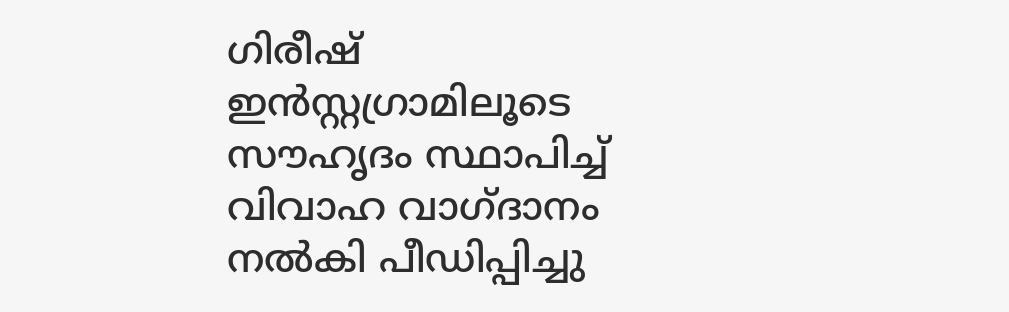ഗിരീഷ് ഇൻസ്റ്റഗ്രാമിലൂടെ സൗഹൃദം സ്ഥാപിച്ച് വിവാഹ വാഗ്ദാനം നൽകി പീഡിപ്പിച്ചു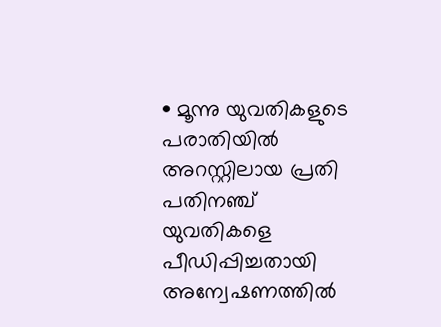• മൂന്നു യുവതികളുടെ പരാതിയിൽ അറസ്റ്റിലായ പ്രതി പതിനഞ്ച് യുവതികളെ പീഡിപ്പിച്ചതായി അന്വേഷണത്തിൽ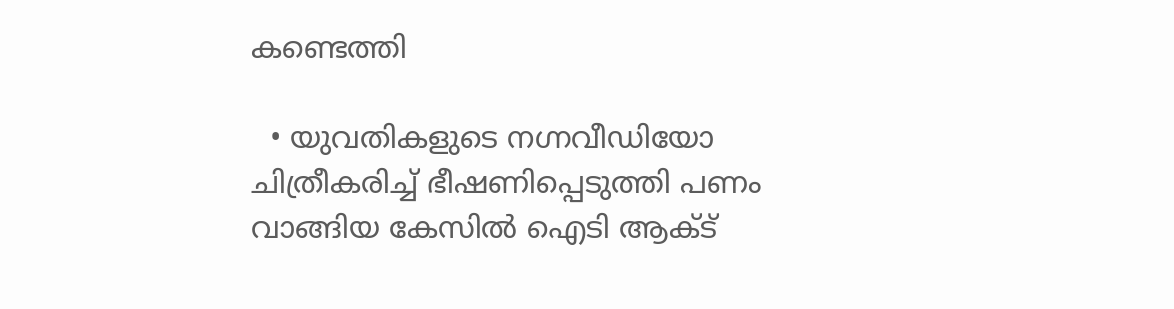കണ്ടെത്തി

  • യുവതികളുടെ നഗ്നവീഡിയോ ചിത്രീകരിച്ച് ഭീഷണിപ്പെടുത്തി പണം വാങ്ങിയ കേസിൽ ഐ‌ടി ആക്ട്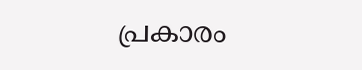പ്രകാരം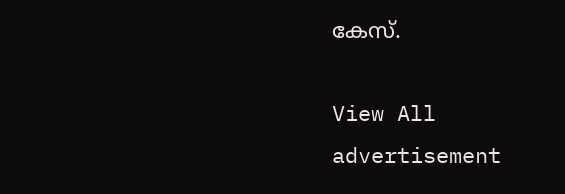കേസ്.

View All
advertisement